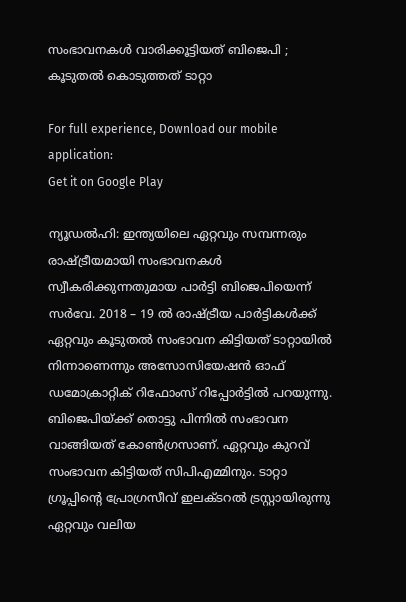സംഭാവനകള്‍ വാരിക്കൂട്ടിയത് ബിജെപി ; കൂടുതല്‍ കൊടുത്തത് ടാറ്റാ

For full experience, Download our mobile application:
Get it on Google Play

ന്യൂഡല്‍ഹി: ഇന്ത്യയിലെ ഏറ്റവും സമ്പന്നരും രാഷ്ട്രീയമായി സംഭാവനകള്‍ സ്വീകരിക്കുന്നതുമായ പാര്‍ട്ടി ബിജെപിയെന്ന് സര്‍വേ. 2018 – 19 ല്‍ രാഷ്ട്രീയ പാര്‍ട്ടികള്‍ക്ക് ഏറ്റവും കൂടുതല്‍ സംഭാവന കിട്ടിയത് ടാറ്റായില്‍ നിന്നാണെന്നും അസോസിയേഷന്‍ ഓഫ് ഡമോക്രാറ്റിക് റിഫോംസ് റിപ്പോര്‍ട്ടില്‍ പറയുന്നു. ബിജെപിയ്ക്ക് തൊട്ടു പിന്നില്‍ സംഭാവന വാങ്ങിയത് കോണ്‍ഗ്രസാണ്. ഏറ്റവും കുറവ് സംഭാവന കിട്ടിയത് സിപിഎമ്മിനും. ടാറ്റാ ഗ്രൂപ്പിന്റെ പ്രോഗ്രസീവ് ഇലക്ടറല്‍ ട്രസ്റ്റായിരുന്നു ഏറ്റവും വലിയ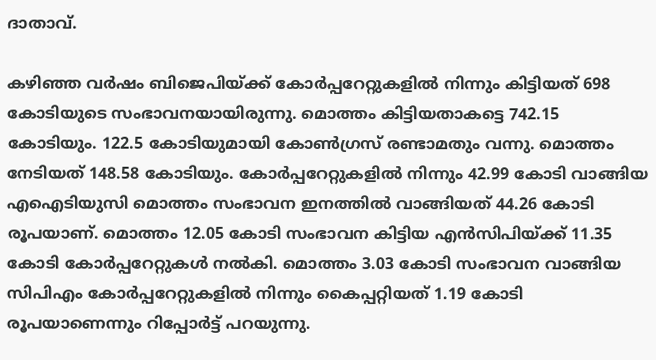ദാതാവ്.

കഴിഞ്ഞ വര്‍ഷം ബിജെപിയ്ക്ക് കോര്‍പ്പറേറ്റുകളില്‍ നിന്നും കിട്ടിയത് 698 കോടിയുടെ സംഭാവനയായിരുന്നു. മൊത്തം കിട്ടിയതാകട്ടെ 742.15 കോടിയും. 122.5 കോടിയുമായി കോണ്‍ഗ്രസ് രണ്ടാമതും വന്നു. മൊത്തം നേടിയത് 148.58 കോടിയും. കോര്‍പ്പറേറ്റുകളില്‍ നിന്നും 42.99 കോടി വാങ്ങിയ എഐടിയുസി മൊത്തം സംഭാവന ഇനത്തില്‍ വാങ്ങിയത് 44.26 കോടി രൂപയാണ്. മൊത്തം 12.05 കോടി സംഭാവന കിട്ടിയ എന്‍സിപിയ്ക്ക് 11.35 കോടി കോര്‍പ്പറേറ്റുകള്‍ നല്‍കി. മൊത്തം 3.03 കോടി സംഭാവന വാങ്ങിയ സിപിഎം കോര്‍പ്പറേറ്റുകളില്‍ നിന്നും കൈപ്പറ്റിയത് 1.19 കോടി രൂപയാണെന്നും റിപ്പോര്‍ട്ട് പറയുന്നു.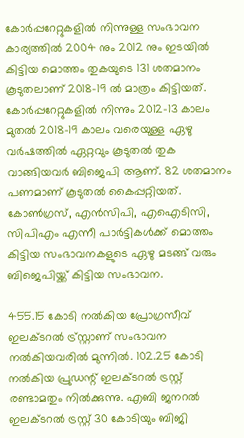കോര്‍പ്പറേറ്റുകളില്‍ നിന്നുള്ള സംഭാവന കാര്യത്തില്‍ 2004 നും 2012 നും ഇടയില്‍ കിട്ടിയ മൊത്തം തുകയുടെ 131 ശതമാനം കൂടുതലാണ് 2018-19 ല്‍ മാത്രം കിട്ടിയത്. കോര്‍പ്പറേറ്റുകളില്‍ നിന്നും 2012-13 കാലം മുതല്‍ 2018-19 കാലം വരെയുള്ള ഏഴു വര്‍ഷത്തില്‍ ഏറ്റവും കൂടുതല്‍ തുക വാങ്ങിയവര്‍ ബിജെപി ആണ്. 82 ശതമാനം പണമാണ് കൂടുതല്‍ കൈപ്പറ്റിയത്. കോണ്‍ഗ്രസ്, എന്‍സിപി, എഐടിസി, സിപിഎം എന്നീ പാര്‍ട്ടികള്‍ക്ക് മൊത്തം കിട്ടിയ സംഭാവനകളുടെ ഏഴു മടങ്ങ് വരും ബിജെപിയ്ക്ക് കിട്ടിയ സംഭാവന.

455.15 കോടി നല്‍കിയ പ്രോഗ്രസീവ് ഇലക്ടറല്‍ ട്ര്‌സ്റ്റാണ് സംഭാവന നല്‍കിയവരില്‍ മുന്നില്‍. 102.25 കോടി നല്‍കിയ പ്രുഡന്റ് ഇലക്ടറല്‍ ട്രസ്റ്റ്  രണ്ടാമതും നില്‍ക്കുന്നു. എബി ജനറല്‍ ഇലക്ടറല്‍ ട്രസ്റ്റ് 30 കോടിയും ബിജി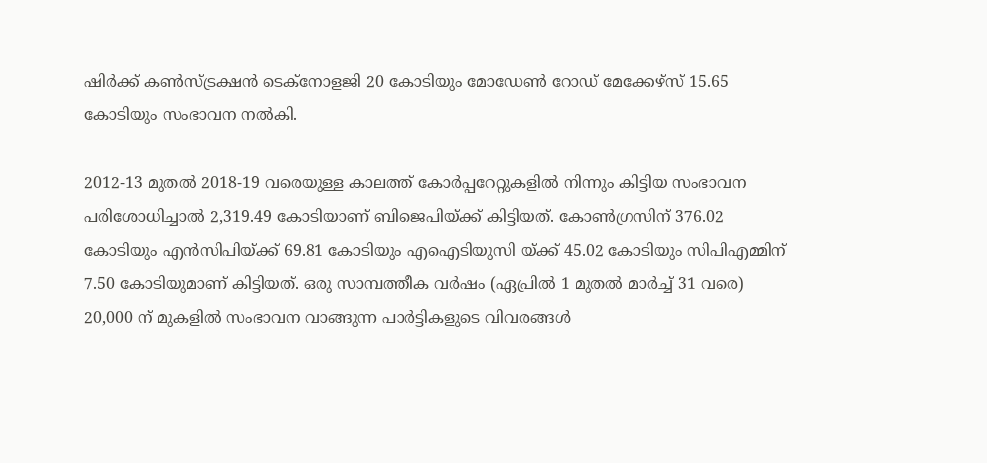ഷിര്‍ക്ക് കണ്‍സ്ട്രക്ഷന്‍ ടെക്‌നോളജി 20 കോടിയും മോഡേണ്‍ റോഡ് മേക്കേഴ്‌സ് 15.65 കോടിയും സംഭാവന നല്‍കി.

2012-13 മുതല്‍ 2018-19 വരെയുള്ള കാലത്ത് കോര്‍പ്പറേറ്റുകളില്‍ നിന്നും കിട്ടിയ സംഭാവന പരിശോധിച്ചാല്‍ 2,319.49 കോടിയാണ് ബിജെപിയ്ക്ക് കിട്ടിയത്. കോണ്‍ഗ്രസിന് 376.02 കോടിയും എന്‍സിപിയ്ക്ക് 69.81 കോടിയും എഐടിയുസി യ്ക്ക് 45.02 കോടിയും സിപിഎമ്മിന് 7.50 കോടിയുമാണ് കിട്ടിയത്. ഒരു സാമ്പത്തീക വര്‍ഷം (ഏപ്രില്‍ 1 മുതല്‍ മാര്‍ച്ച്‌ 31 വരെ) 20,000 ന് മുകളില്‍ സംഭാവന വാങ്ങുന്ന പാര്‍ട്ടികളുടെ വിവരങ്ങള്‍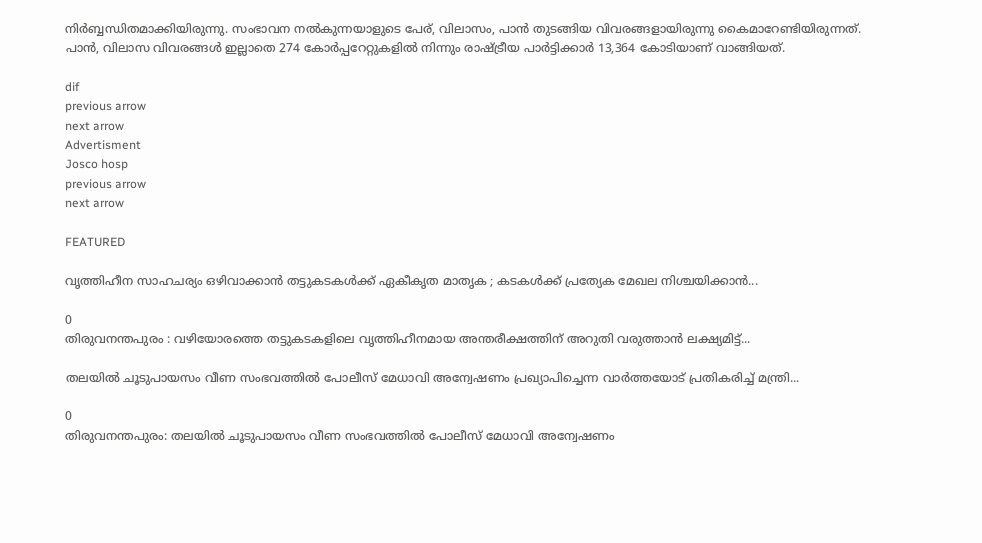നിര്‍ബ്ബന്ധിതമാക്കിയിരുന്നു. സംഭാവന നല്‍കുന്നയാളുടെ പേര്, വിലാസം, പാന്‍ തുടങ്ങിയ വിവരങ്ങളായിരുന്നു കൈമാറേണ്ടിയിരുന്നത്. പാന്‍, വിലാസ വിവരങ്ങള്‍ ഇല്ലാതെ 274 കോര്‍പ്പറേറ്റുകളില്‍ നിന്നും രാഷ്ട്രീയ പാര്‍ട്ടിക്കാര്‍ 13,364 കോടിയാണ് വാങ്ങിയത്.

dif
previous arrow
next arrow
Advertisment
Josco hosp
previous arrow
next arrow

FEATURED

വൃത്തിഹീന സാഹചര്യം ഒഴിവാക്കാൻ തട്ടുകടകൾക്ക് ഏകീകൃത മാതൃക ; കടകൾക്ക് പ്രത്യേക മേഖല നിശ്ചയിക്കാൻ...

0
തിരുവനന്തപുരം : വഴിയോരത്തെ തട്ടുകടകളിലെ വൃത്തിഹീനമായ അന്തരീക്ഷത്തിന് അറുതി വരുത്താൻ ലക്ഷ്യമിട്ട്...

തലയിൽ ചൂടുപായസം വീണ സംഭവത്തിൽ പോലീസ് മേധാവി അന്വേഷണം പ്രഖ്യാപിച്ചെന്ന വാർത്തയോട് പ്രതികരിച്ച് മന്ത്രി...

0
തിരുവനന്തപുരം: തലയിൽ ചൂടുപായസം വീണ സംഭവത്തിൽ പോലീസ് മേധാവി അന്വേഷണം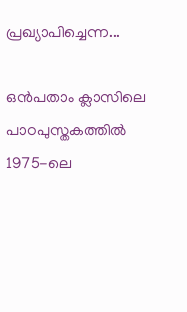പ്രഖ്യാപിച്ചെന്ന...

ഒൻപതാം ക്ലാസിലെ പാഠപുസ്തകത്തിൽ 1975-ലെ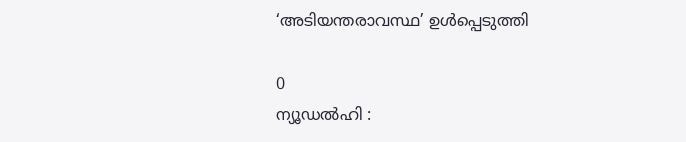‘അടിയന്തരാവസ്ഥ’ ഉൾപ്പെടുത്തി

0
ന്യൂഡൽഹി :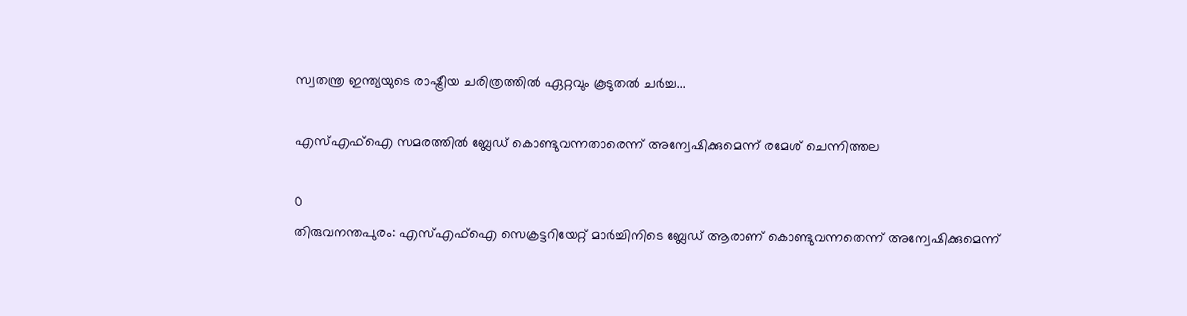സ്വതന്ത്ര ഇന്ത്യയുടെ രാഷ്ട്രീയ ചരിത്രത്തിൽ ഏറ്റവും കൂടുതൽ ചർച്ച...

എസ്എഫ്ഐ സമരത്തിൽ ബ്ലേഡ് കൊണ്ടുവന്നതാരെന്ന് അന്വേഷിക്കുമെന്ന് രമേശ് ചെന്നിത്തല

0
തിരുവനന്തപുരം: എസ്എഫ്ഐ സെക്രട്ടറിയേറ്റ് മാർച്ചിനിടെ ബ്ലേഡ് ആരാണ് കൊണ്ടുവന്നതെന്ന് അന്വേഷിക്കുമെന്ന്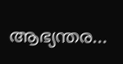ആഭ്യന്തര...